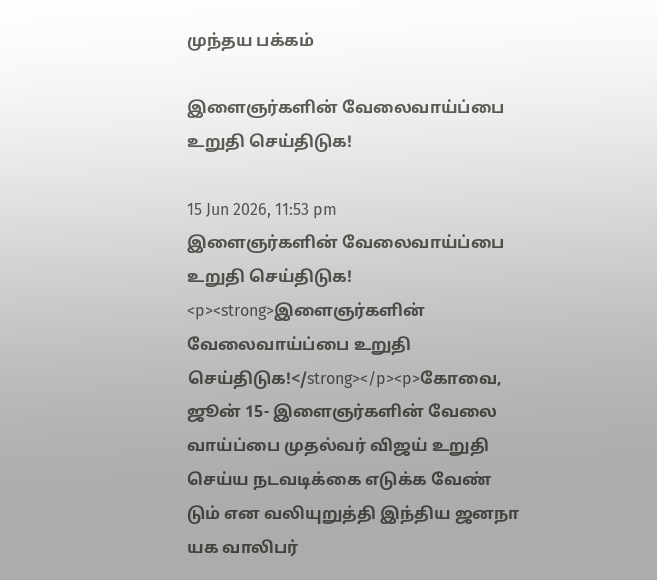முந்தய பக்கம்

இளைஞர்களின் வேலைவாய்ப்பை உறுதி செய்திடுக!

15 Jun 2026, 11:53 pm
இளைஞர்களின் வேலைவாய்ப்பை உறுதி செய்திடுக!
<p><strong>இளைஞர்களின் வேலைவாய்ப்பை உறுதி செய்திடுக!</strong></p><p>கோவை, ஜூன் 15- இளைஞர்களின் வேலை வாய்ப்பை முதல்வர் விஜய் உறுதி செய்ய நடவடிக்கை எடுக்க வேண் டும் என வலியுறுத்தி இந்திய ஜனநா யக வாலிபர்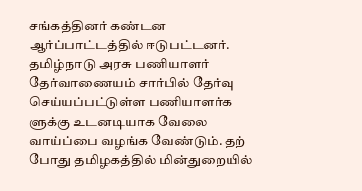சங்கத்தினர் கண்டன ஆர்ப்பாட்டத்தில் ஈடுபட்டனர். தமிழ்நாடு அரசு பணியாளர் தேர்வாணையம் சார்பில் தேர்வு செய்யப்பட்டுள்ள பணியாளர்க ளுக்கு உடனடியாக வேலை வாய்ப்பை வழங்க வேண்டும். தற் போது தமிழகத்தில் மின்துறையில்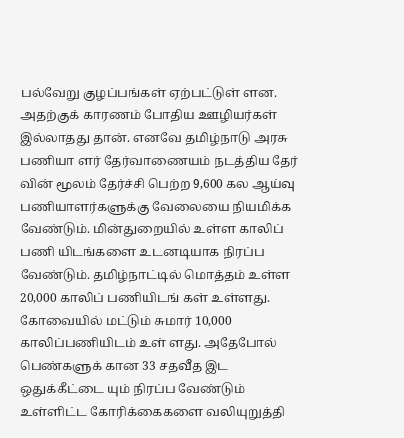பல்வேறு குழப்பங்கள் ஏற்பட்டுள் ளன. அதற்குக் காரணம் போதிய ஊழியர்கள் இல்லாதது தான். எனவே தமிழ்நாடு அரசு பணியா ளர் தேர்வாணையம் நடத்திய தேர் வின் மூலம் தேர்ச்சி பெற்ற 9,600 கல ஆய்வு பணியாளர்களுக்கு வேலையை நியமிக்க வேண்டும். மின்துறையில் உள்ள காலிப் பணி யிடங்களை உடனடியாக நிரப்ப வேண்டும். தமிழ்நாட்டில் மொத்தம் உள்ள 20,000 காலிப் பணியிடங் கள் உள்ளது. கோவையில் மட்டும் சுமார் 10,000 காலிப்பணியிடம் உள் ளது. அதேபோல் பெண்களுக் கான 33 சதவீத இட ஒதுக்கீட்டை யும் நிரப்ப வேண்டும் உள்ளிட்ட கோரிக்கைகளை வலியுறுத்தி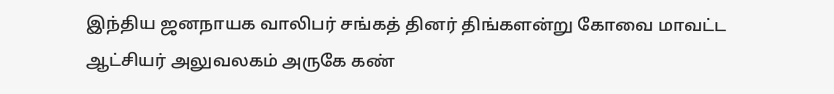இந்திய ஜனநாயக வாலிபர் சங்கத் தினர் திங்களன்று கோவை மாவட்ட ஆட்சியர் அலுவலகம் அருகே கண்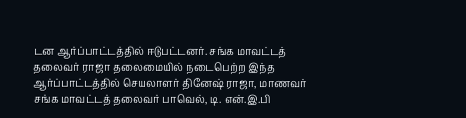டன ஆர்ப்பாட்டத்தில் ஈடுபட்டனர். சங்க மாவட்டத் தலைவர் ராஜா தலைமையில் நடைபெற்ற இந்த ஆர்ப்பாட்டத்தில் செயலாளர் தினேஷ் ராஜா, மாணவர் சங்க மாவட்டத் தலைவர் பாவெல், டி. என்.இ.பி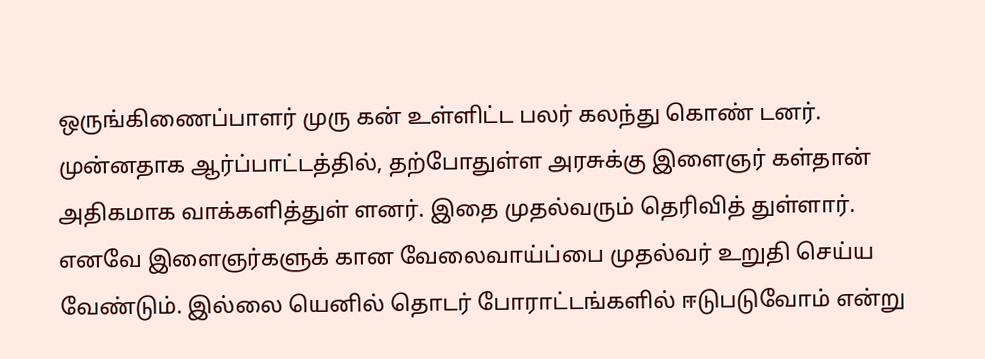ஒருங்கிணைப்பாளர் முரு கன் உள்ளிட்ட பலர் கலந்து கொண் டனர். முன்னதாக ஆர்ப்பாட்டத்தில், தற்போதுள்ள அரசுக்கு இளைஞர் கள்தான் அதிகமாக வாக்களித்துள் ளனர். இதை முதல்வரும் தெரிவித் துள்ளார். எனவே இளைஞர்களுக் கான வேலைவாய்ப்பை முதல்வர் உறுதி செய்ய வேண்டும். இல்லை யெனில் தொடர் போராட்டங்களில் ஈடுபடுவோம் என்று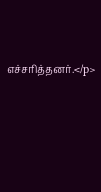எச்சரித்தனர்.</p>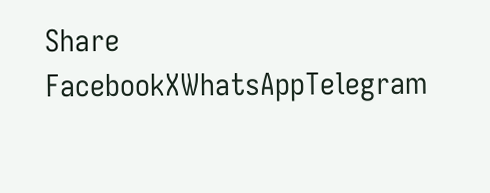Share
FacebookXWhatsAppTelegram